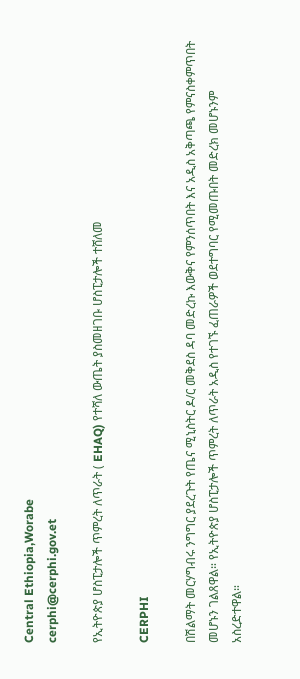Central Ethiopia,Worabe
cerphi@cerphi.gov.et

የኢትዮጵያ ሆስፒታሎች ጥምረት ለጥራት ( EHAQ) የተሻለ ውጤት ያስመዘገቡ ሆስፒታሎች ተሸለመ

CERPHI

በሽልማት መርሃግብሩ ንግግር ያደረጉት የጤና ሚኒስትር ዶ/ር መቅደስ ዳባ መድረኩ እውቅና የምንሰጥበት እና አዲስ አቅጣጫ የምናስቀምጥበት መሆኑን ገልጸዋል። የኢትዮጵያ ሆስፒታሎች ጥምረት ለጥራት አዲስ የተገኙ ፈጠራዎች ወደተግባር የሚመጡበት መድረክ መሆኑንም አስረድተዋል።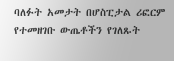ባለፉት አመታት በሆስፒታል ሪፎርም የተመዘገቡ ውጤቶችን የገለጹት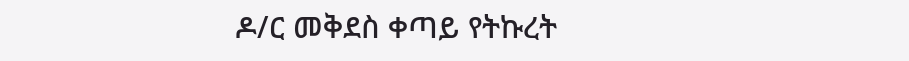ዶ/ር መቅደስ ቀጣይ የትኩረት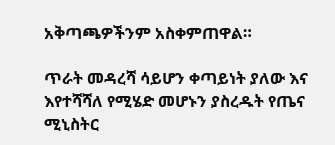አቅጣጫዎችንም አስቀምጠዋል።

ጥራት መዳረሻ ሳይሆን ቀጣይነት ያለው እና እየተሻሻለ የሚሄድ መሆኑን ያስረዱት የጤና ሚኒስትር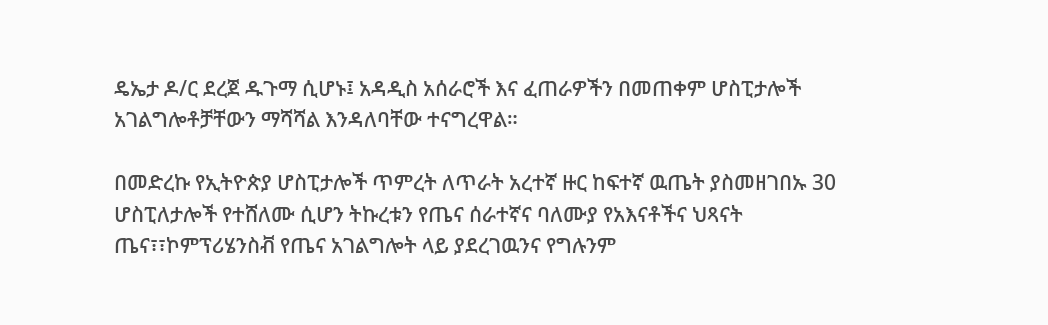ዴኤታ ዶ/ር ደረጀ ዱጉማ ሲሆኑ፤ አዳዲስ አሰራሮች እና ፈጠራዎችን በመጠቀም ሆስፒታሎች አገልግሎቶቻቸውን ማሻሻል እንዳለባቸው ተናግረዋል።

በመድረኩ የኢትዮጵያ ሆስፒታሎች ጥምረት ለጥራት አረተኛ ዙር ከፍተኛ ዉጤት ያስመዘገበኡ 30 ሆስፒለታሎች የተሸለሙ ሲሆን ትኩረቱን የጤና ሰራተኛና ባለሙያ የአእናቶችና ህጻናት ጤና፣፣ኮምፕሪሄንስቭ የጤና አገልግሎት ላይ ያደረገዉንና የግሉንም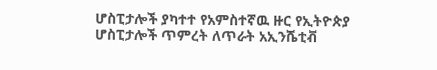ሆስፒታሎች ያካተተ የአምስተኛዉ ዙር የኢትዮጵያ ሆስፒታሎች ጥምረት ለጥራት አኢንሼቲቭ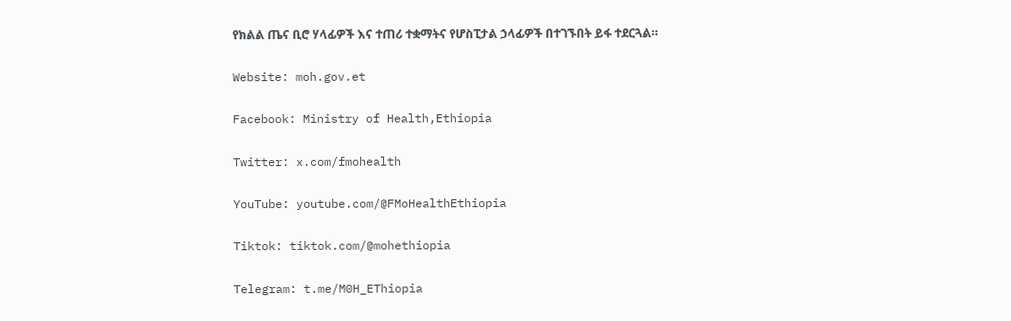የክልል ጤና ቢሮ ሃላፊዎች እና ተጠሪ ተቋማትና የሆስፒታል ኃላፊዎች በተገኙበት ይፋ ተደርጓል።

Website: moh.gov.et

Facebook: Ministry of Health,Ethiopia

Twitter: x.com/fmohealth

YouTube: youtube.com/@FMoHealthEthiopia

Tiktok: tiktok.com/@mohethiopia

Telegram: t.me/M0H_EThiopia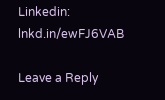Linkedin: lnkd.in/ewFJ6VAB

Leave a Reply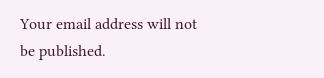Your email address will not be published.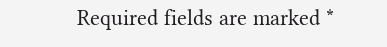Required fields are marked *